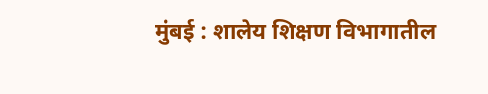मुंबई : शालेय शिक्षण विभागातील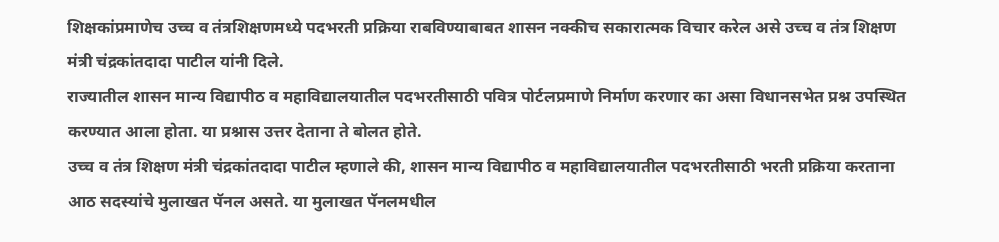शिक्षकांप्रमाणेच उच्च व तंत्रशिक्षणमध्ये पदभरती प्रक्रिया राबविण्याबाबत शासन नक्कीच सकारात्मक विचार करेल असे उच्च व तंत्र शिक्षण मंत्री चंद्रकांतदादा पाटील यांनी दिले.
राज्यातील शासन मान्य विद्यापीठ व महाविद्यालयातील पदभरतीसाठी पवित्र पोर्टलप्रमाणे निर्माण करणार का असा विधानसभेत प्रश्न उपस्थित करण्यात आला होता. या प्रश्नास उत्तर देताना ते बोलत होते.
उच्च व तंत्र शिक्षण मंत्री चंद्रकांतदादा पाटील म्हणाले की, शासन मान्य विद्यापीठ व महाविद्यालयातील पदभरतीसाठी भरती प्रक्रिया करताना आठ सदस्यांचे मुलाखत पॅनल असते. या मुलाखत पॅनलमधील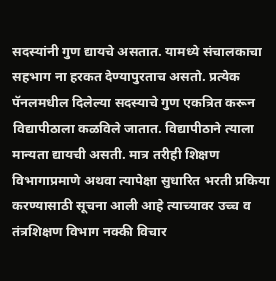सदस्यांनी गुण द्यायचे असतात. यामध्ये संचालकाचा सहभाग ना हरकत देण्यापुरताच असतो. प्रत्येक पॅनलमधील दिलेल्या सदस्याचे गुण एकत्रित करून विद्यापीठाला कळविले जातात. विद्यापीठाने त्याला मान्यता द्यायची असती. मात्र तरीही शिक्षण विभागाप्रमाणे अथवा त्यापेक्षा सुधारित भरती प्रकिया करण्यासाठी सूचना आली आहे त्याच्यावर उच्च व तंत्रशिक्षण विभाग नक्की विचार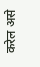करेल असे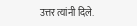उत्तर त्यांनी दिले.